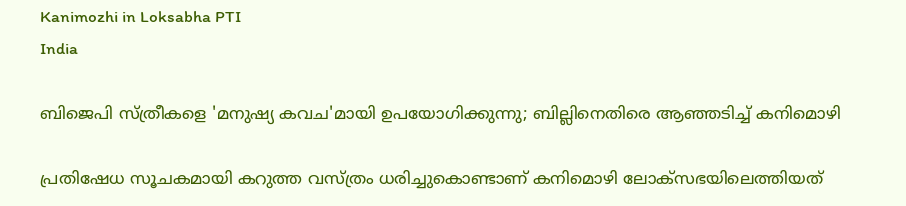Kanimozhi in Loksabha PTI
India

ബിജെപി സ്ത്രീകളെ 'മനുഷ്യ കവച'മായി ഉപയോഗിക്കുന്നു; ബില്ലിനെതിരെ ആഞ്ഞടിച്ച് കനിമൊഴി

പ്രതിഷേധ സൂചകമായി കറുത്ത വസ്ത്രം ധരിച്ചുകൊണ്ടാണ് കനിമൊഴി ലോക്‌സഭയിലെത്തിയത്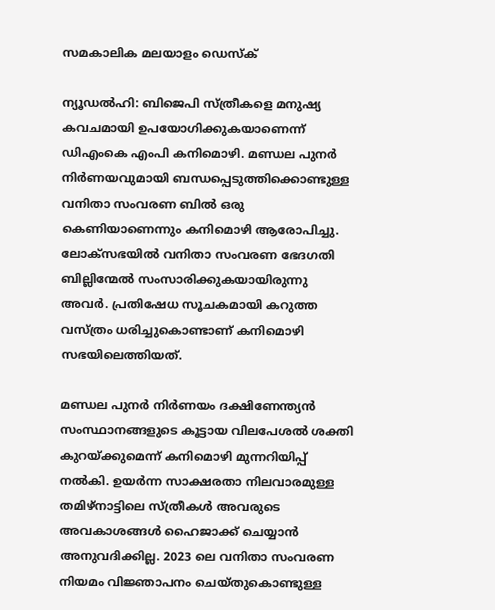സമകാലിക മലയാളം ഡെസ്ക്

ന്യൂഡല്‍ഹി: ബിജെപി സ്ത്രീകളെ മനുഷ്യ കവചമായി ഉപയോഗിക്കുകയാണെന്ന് ഡിഎംകെ എംപി കനിമൊഴി. മണ്ഡല പുനര്‍ നിര്‍ണയവുമായി ബന്ധപ്പെടുത്തിക്കൊണ്ടുള്ള വനിതാ സംവരണ ബില്‍ ഒരു കെണിയാണെന്നും കനിമൊഴി ആരോപിച്ചു. ലോക്‌സഭയില്‍ വനിതാ സംവരണ ഭേദഗതി ബില്ലിന്മേല്‍ സംസാരിക്കുകയായിരുന്നു അവര്‍. പ്രതിഷേധ സൂചകമായി കറുത്ത വസ്ത്രം ധരിച്ചുകൊണ്ടാണ് കനിമൊഴി സഭയിലെത്തിയത്.

മണ്ഡല പുനര്‍ നിര്‍ണയം ദക്ഷിണേന്ത്യന്‍ സംസ്ഥാനങ്ങളുടെ കൂട്ടായ വിലപേശല്‍ ശക്തി കുറയ്ക്കുമെന്ന് കനിമൊഴി മുന്നറിയിപ്പ് നല്‍കി. ഉയര്‍ന്ന സാക്ഷരതാ നിലവാരമുള്ള തമിഴ്നാട്ടിലെ സ്ത്രീകള്‍ അവരുടെ അവകാശങ്ങള്‍ ഹൈജാക്ക് ചെയ്യാന്‍ അനുവദിക്കില്ല. 2023 ലെ വനിതാ സംവരണ നിയമം വിജ്ഞാപനം ചെയ്തുകൊണ്ടുള്ള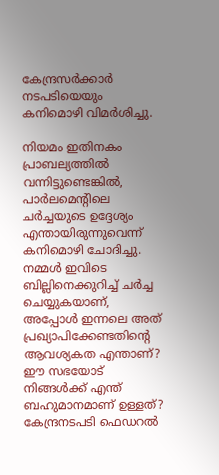കേന്ദ്രസര്‍ക്കാര്‍ നടപടിയെയും കനിമൊഴി വിമര്‍ശിച്ചു.

നിയമം ഇതിനകം പ്രാബല്യത്തില്‍ വന്നിട്ടുണ്ടെങ്കില്‍, പാര്‍ലമെന്റിലെ ചര്‍ച്ചയുടെ ഉദ്ദേശ്യം എന്തായിരുന്നുവെന്ന് കനിമൊഴി ചോദിച്ചു. നമ്മള്‍ ഇവിടെ ബില്ലിനെക്കുറിച്ച് ചര്‍ച്ച ചെയ്യുകയാണ്, അപ്പോള്‍ ഇന്നലെ അത് പ്രഖ്യാപിക്കേണ്ടതിന്റെ ആവശ്യകത എന്താണ്? ഈ സഭയോട് നിങ്ങള്‍ക്ക് എന്ത് ബഹുമാനമാണ് ഉള്ളത്? കേന്ദ്രനടപടി ഫെഡറല്‍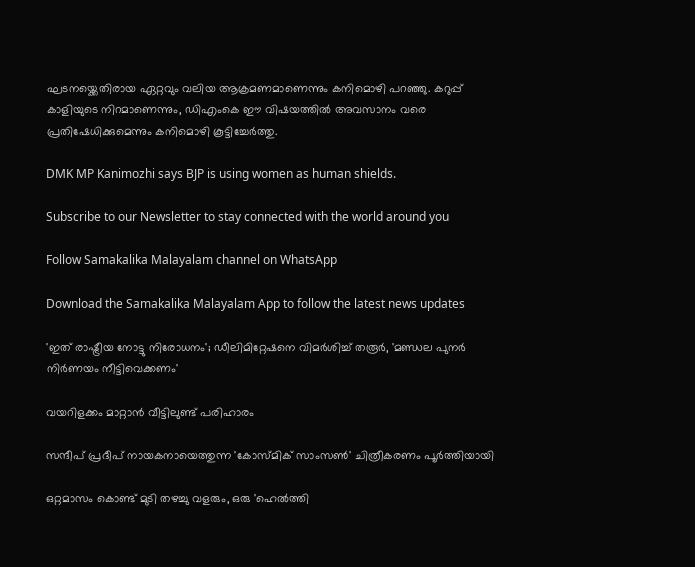ഘടനയ്ക്കെതിരായ ഏറ്റവും വലിയ ആക്രമണമാണെന്നും കനിമൊഴി പറഞ്ഞു. കറുപ്പ് കാളിയുടെ നിറമാണെന്നും, ഡിഎംകെ ഈ വിഷയത്തില്‍ അവസാനം വരെ പ്രതിഷേധിക്കുമെന്നും കനിമൊഴി കൂട്ടിച്ചേര്‍ത്തു.

DMK MP Kanimozhi says BJP is using women as human shields.

Subscribe to our Newsletter to stay connected with the world around you

Follow Samakalika Malayalam channel on WhatsApp

Download the Samakalika Malayalam App to follow the latest news updates

'ഇത് രാഷ്ട്രീയ നോട്ടു നിരോധനം'; ഡീലിമിറ്റേഷനെ വിമര്‍ശിച്ച് തരൂര്‍, 'മണ്ഡല പുനര്‍ നിര്‍ണയം നീട്ടിവെക്കണം'

വയറിളക്കം മാറ്റാൻ വീട്ടിലുണ്ട് പരിഹാരം

സന്ദീപ് പ്രദീപ് നായകനായെത്തുന്ന 'കോസ്മിക് സാംസൺ' ചിത്രീകരണം പൂർത്തിയായി

ഒറ്റമാസം കൊണ്ട് മുടി തഴച്ചു വളരും, ഒരു 'ഹെൽത്തി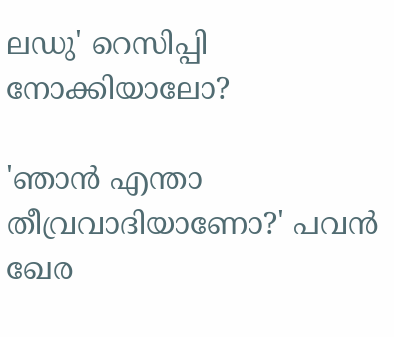ലഡു' റെസിപ്പി നോക്കിയാലോ?

'ഞാന്‍ എന്താ തീവ്രവാദിയാണോ?' പവന്‍ ഖേര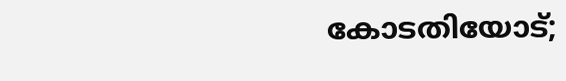കോടതിയോട്;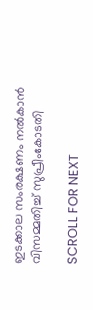ഇടക്കാല സംരക്ഷണം നല്‍കാന്‍ വിസമ്മതിച്ച് സുപ്രീംകോടതി

SCROLL FOR NEXT